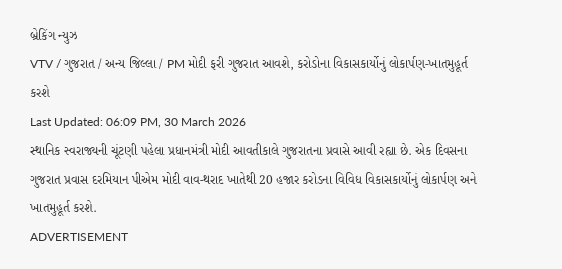બ્રેકિંગ ન્યુઝ
VTV / ગુજરાત / અન્ય જિલ્લા / PM મોદી ફરી ગુજરાત આવશે, કરોડોના વિકાસકાર્યોનું લોકાર્પણ-ખાતમુહૂર્ત કરશે
Last Updated: 06:09 PM, 30 March 2026
સ્થાનિક સ્વરાજ્યની ચૂંટણી પહેલા પ્રધાનમંત્રી મોદી આવતીકાલે ગુજરાતના પ્રવાસે આવી રહ્યા છે. એક દિવસના ગુજરાત પ્રવાસ દરમિયાન પીએમ મોદી વાવ-થરાદ ખાતેથી 20 હજાર કરોડના વિવિધ વિકાસકાર્યોનું લોકાર્પણ અને ખાતમુહૂર્ત કરશે.
ADVERTISEMENT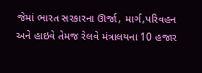જેમાં ભારત સરકારના ઊર્જા, માર્ગ,પરિવહન અને હાઇવે તેમજ રેલવે મંત્રાલયના 10 હજાર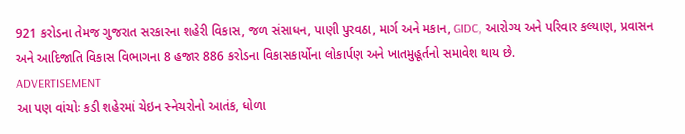921 કરોડના તેમજ ગુજરાત સરકારના શહેરી વિકાસ, જળ સંસાધન, પાણી પુરવઠા, માર્ગ અને મકાન, GIDC, આરોગ્ય અને પરિવાર કલ્યાણ, પ્રવાસન અને આદિજાતિ વિકાસ વિભાગના 8 હજાર 886 કરોડના વિકાસકાર્યોના લોકાર્પણ અને ખાતમુહૂર્તનો સમાવેશ થાય છે.
ADVERTISEMENT
આ પણ વાંચોઃ કડી શહેરમાં ચેઇન સ્નેચરોનો આતંક, ધોળા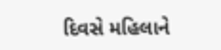દિવસે મહિલાને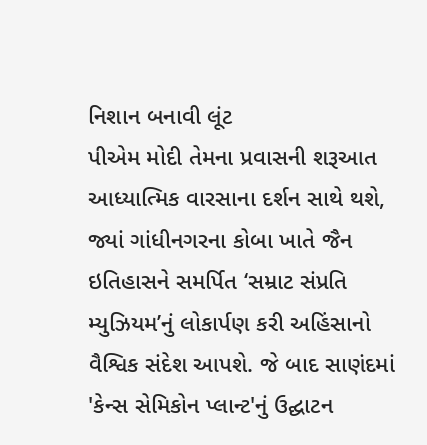નિશાન બનાવી લૂંટ
પીએમ મોદી તેમના પ્રવાસની શરૂઆત આધ્યાત્મિક વારસાના દર્શન સાથે થશે, જ્યાં ગાંધીનગરના કોબા ખાતે જૈન ઇતિહાસને સમર્પિત ‘સમ્રાટ સંપ્રતિ મ્યુઝિયમ’નું લોકાર્પણ કરી અહિંસાનો વૈશ્વિક સંદેશ આપશે. જે બાદ સાણંદમાં 'કેન્સ સેમિકોન પ્લાન્ટ'નું ઉદ્ઘાટન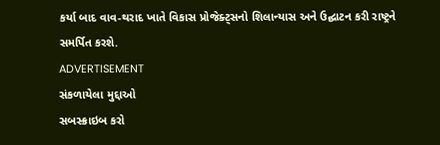કર્યા બાદ વાવ-થરાદ ખાતે વિકાસ પ્રોજેક્ટ્સનો શિલાન્યાસ અને ઉદ્ઘાટન કરી રાષ્ટ્રને સમર્પિત કરશે.
ADVERTISEMENT
સંકળાયેલા મુદ્દાઓ
સબસ્ક્રાઇબ કરો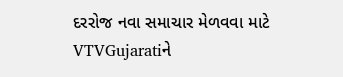દરરોજ નવા સમાચાર મેળવવા માટે VTVGujaratiને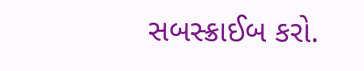સબસ્ક્રાઈબ કરો.